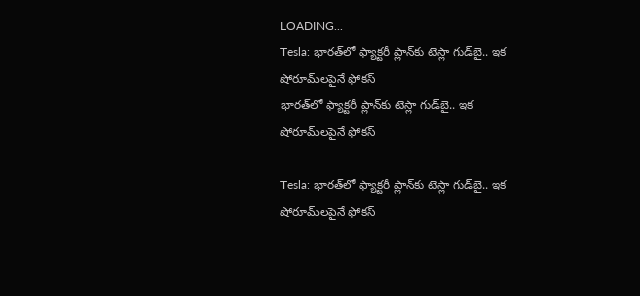LOADING...
Tesla: భారత్‌లో ఫ్యాక్టరీ ప్లాన్‌కు టెస్లా గుడ్‌బై.. ఇక షోరూమ్‌లపైనే ఫోకస్
భారత్‌లో ఫ్యాక్టరీ ప్లాన్‌కు టెస్లా గుడ్‌బై.. ఇక షోరూమ్‌లపైనే ఫోకస్

Tesla: భారత్‌లో ఫ్యాక్టరీ ప్లాన్‌కు టెస్లా గుడ్‌బై.. ఇక షోరూమ్‌లపైనే ఫోకస్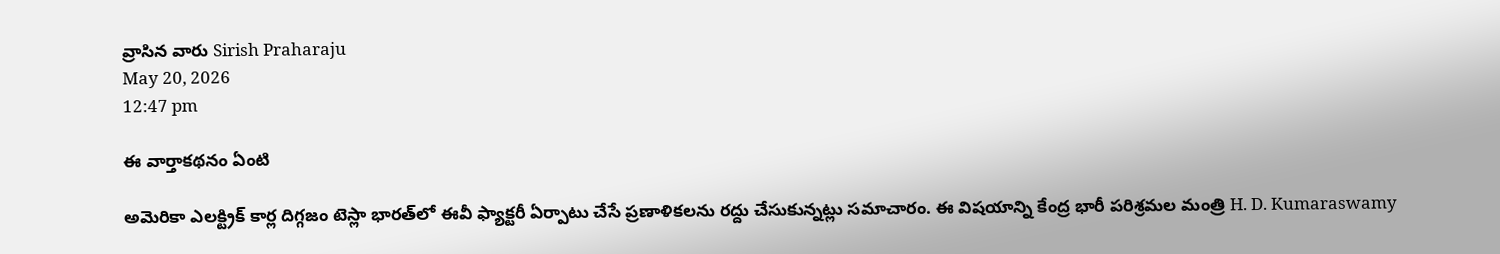వ్రాసిన వారు Sirish Praharaju
May 20, 2026
12:47 pm

ఈ వార్తాకథనం ఏంటి

అమెరికా ఎలక్ట్రిక్ కార్ల దిగ్గజం టెస్లా భారత్‌లో ఈవీ ఫ్యాక్టరీ ఏర్పాటు చేసే ప్రణాళికలను రద్దు చేసుకున్నట్లు సమాచారం. ఈ విషయాన్ని కేంద్ర భారీ పరిశ్రమల మంత్రి H. D. Kumaraswamy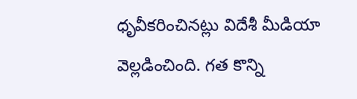ధృవీకరించినట్లు విదేశీ మీడియా వెల్లడించింది. గత కొన్ని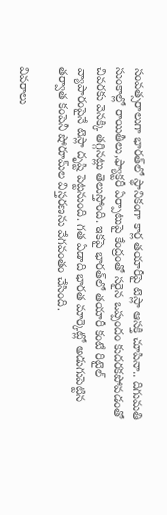సంవత్సరాలుగా భారత్‌లో స్థానికంగా కార్ల తయారీపై టెస్లా ఆసక్తి చూపినా.. దిగుమతి సుంకాల్లో రాయితీలు,ఫ్యాక్టరీ ఏర్పాటుపై కేంద్రంతో సరైన ఒప్పందం కుదరకపోవడంతో చివరకు వెనక్కి తగ్గినట్లు తెలుస్తోంది. ఇకపై భారత్‌లో తయారీ కంటే రిటైల్ వ్యాపారంపైనే టెస్లా దృష్టి పెట్టనుంది. గత ఏడాది భారత మార్కెట్లో అడుగుపెట్టిన తర్వాత కంపెనీ షోరూమ్‌ల విస్తరణను వేగవంతం చేసింది.

వివరాలు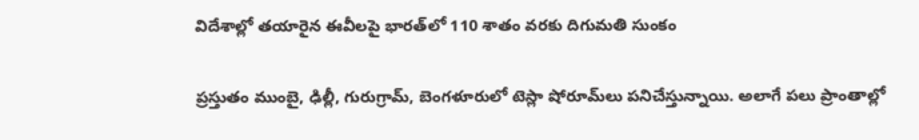విదేశాల్లో తయారైన ఈవీలపై భారత్‌లో 110 శాతం వరకు దిగుమతి సుంకం

ప్రస్తుతం ముంబై, ఢిల్లీ, గురుగ్రామ్, బెంగళూరులో టెస్లా షోరూమ్‌లు పనిచేస్తున్నాయి. అలాగే పలు ప్రాంతాల్లో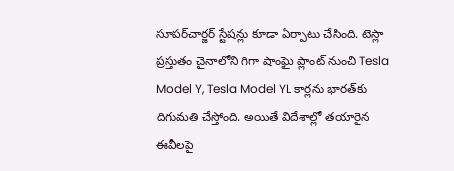సూపర్‌చార్జర్ స్టేషన్లు కూడా ఏర్పాటు చేసింది. టెస్లా ప్రస్తుతం చైనాలోని గిగా షాంఘై ప్లాంట్ నుంచి Tesla Model Y, Tesla Model YL కార్లను భారత్‌కు దిగుమతి చేస్తోంది. అయితే విదేశాల్లో తయారైన ఈవీలపై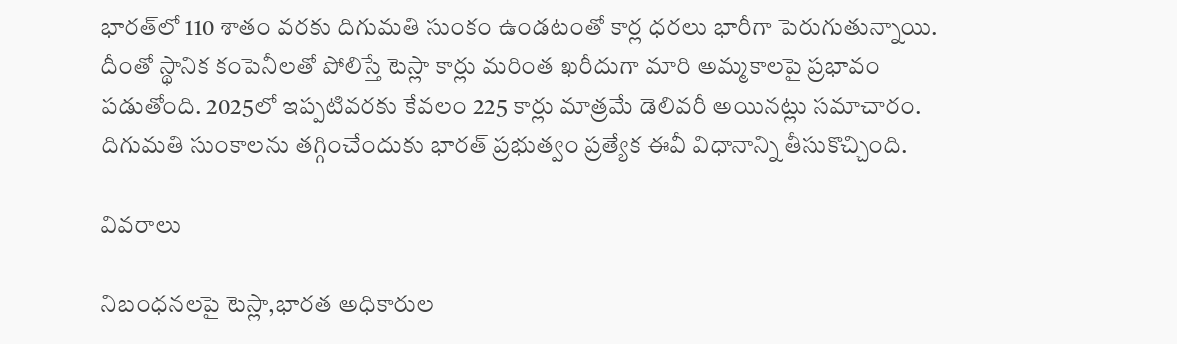భారత్‌లో 110 శాతం వరకు దిగుమతి సుంకం ఉండటంతో కార్ల ధరలు భారీగా పెరుగుతున్నాయి. దీంతో స్థానిక కంపెనీలతో పోలిస్తే టెస్లా కార్లు మరింత ఖరీదుగా మారి అమ్మకాలపై ప్రభావం పడుతోంది. 2025లో ఇప్పటివరకు కేవలం 225 కార్లు మాత్రమే డెలివరీ అయినట్లు సమాచారం. దిగుమతి సుంకాలను తగ్గించేందుకు భారత్ ప్రభుత్వం ప్రత్యేక ఈవీ విధానాన్ని తీసుకొచ్చింది.

వివరాలు

నిబంధనలపై టెస్లా,భారత అధికారుల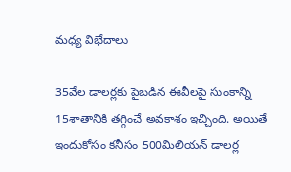మధ్య విభేదాలు

35వేల డాలర్లకు పైబడిన ఈవీలపై సుంకాన్ని 15శాతానికి తగ్గించే అవకాశం ఇచ్చింది. అయితే ఇందుకోసం కనీసం 500మిలియన్ డాలర్ల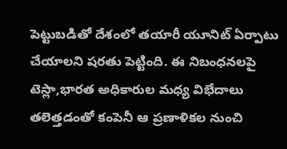పెట్టుబడితో దేశంలో తయారీ యూనిట్ ఏర్పాటు చేయాలని షరతు పెట్టింది. ఈ నిబంధనలపై టెస్లా,భారత అధికారుల మధ్య విభేదాలు తలెత్తడంతో కంపెనీ ఆ ప్రణాళికల నుంచి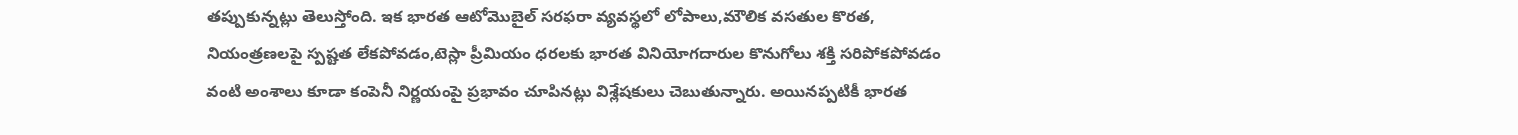తప్పుకున్నట్లు తెలుస్తోంది. ఇక భారత ఆటోమొబైల్ సరఫరా వ్యవస్థలో లోపాలు,మౌలిక వసతుల కొరత, నియంత్రణలపై స్పష్టత లేకపోవడం,టెస్లా ప్రీమియం ధరలకు భారత వినియోగదారుల కొనుగోలు శక్తి సరిపోకపోవడం వంటి అంశాలు కూడా కంపెనీ నిర్ణయంపై ప్రభావం చూపినట్లు విశ్లేషకులు చెబుతున్నారు. అయినప్పటికీ భారత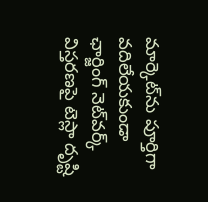మార్కెట్‌ను పూర్తిగా వదిలేయకుండా ఛార్జింగ్ నెట్‌వర్క్ విస్తరణపై టెస్లా దృష్టి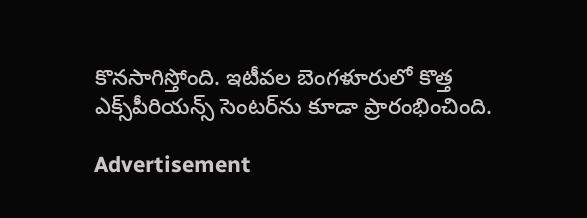కొనసాగిస్తోంది. ఇటీవల బెంగళూరులో కొత్త ఎక్స్‌పీరియన్స్ సెంటర్‌ను కూడా ప్రారంభించింది.

Advertisement